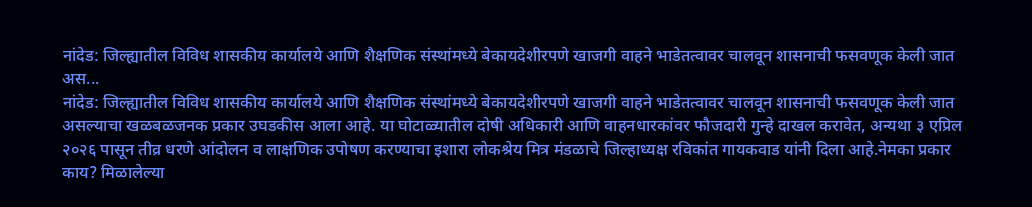नांदेड: जिल्ह्यातील विविध शासकीय कार्यालये आणि शैक्षणिक संस्थांमध्ये बेकायदेशीरपणे खाजगी वाहने भाडेतत्वावर चालवून शासनाची फसवणूक केली जात अस...
नांदेड: जिल्ह्यातील विविध शासकीय कार्यालये आणि शैक्षणिक संस्थांमध्ये बेकायदेशीरपणे खाजगी वाहने भाडेतत्वावर चालवून शासनाची फसवणूक केली जात असल्याचा खळबळजनक प्रकार उघडकीस आला आहे. या घोटाळ्यातील दोषी अधिकारी आणि वाहनधारकांवर फौजदारी गुन्हे दाखल करावेत, अन्यथा ३ एप्रिल २०२६ पासून तीव्र धरणे आंदोलन व लाक्षणिक उपोषण करण्याचा इशारा लोकश्रेय मित्र मंडळाचे जिल्हाध्यक्ष रविकांत गायकवाड यांनी दिला आहे.नेमका प्रकार काय? मिळालेल्या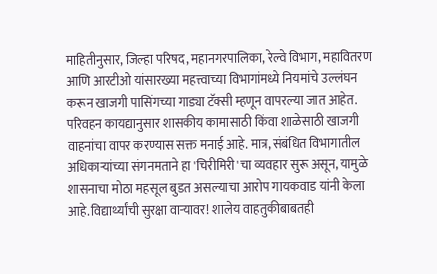माहितीनुसार, जिल्हा परिषद, महानगरपालिका, रेल्वे विभाग, महावितरण आणि आरटीओ यांसारख्या महत्त्वाच्या विभागांमध्ये नियमांचे उल्लंघन करून खाजगी पासिंगच्या गाड्या टॅक्सी म्हणून वापरल्या जात आहेत. परिवहन कायद्यानुसार शासकीय कामासाठी किंवा शाळेसाठी खाजगी वाहनांचा वापर करण्यास सक्त मनाई आहे. मात्र, संबंधित विभागातील अधिकाऱ्यांच्या संगनमताने हा 'चिरीमिरी'चा व्यवहार सुरू असून, यामुळे शासनाचा मोठा महसूल बुडत असल्याचा आरोप गायकवाड यांनी केला आहे.विद्यार्थ्यांची सुरक्षा वाऱ्यावर! शालेय वाहतुकीबाबतही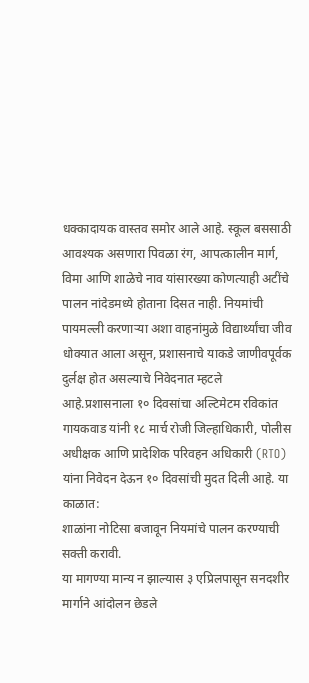धक्कादायक वास्तव समोर आले आहे. स्कूल बससाठी आवश्यक असणारा पिवळा रंग, आपत्कालीन मार्ग, विमा आणि शाळेचे नाव यांसारख्या कोणत्याही अटींचे पालन नांदेडमध्ये होताना दिसत नाही. नियमांची पायमल्ली करणाऱ्या अशा वाहनांमुळे विद्यार्थ्यांचा जीव धोक्यात आला असून, प्रशासनाचे याकडे जाणीवपूर्वक दुर्लक्ष होत असल्याचे निवेदनात म्हटले आहे.प्रशासनाला १० दिवसांचा अल्टिमेटम रविकांत गायकवाड यांनी १८ मार्च रोजी जिल्हाधिकारी, पोलीस अधीक्षक आणि प्रादेशिक परिवहन अधिकारी (RTO) यांना निवेदन देऊन १० दिवसांची मुदत दिली आहे. या काळात:
शाळांना नोटिसा बजावून नियमांचे पालन करण्याची सक्ती करावी.
या मागण्या मान्य न झाल्यास ३ एप्रिलपासून सनदशीर मार्गाने आंदोलन छेडले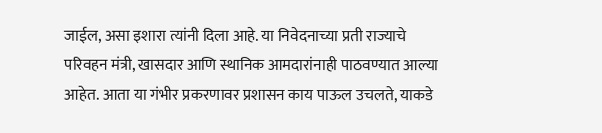जाईल, असा इशारा त्यांनी दिला आहे. या निवेदनाच्या प्रती राज्याचे परिवहन मंत्री, खासदार आणि स्थानिक आमदारांनाही पाठवण्यात आल्या आहेत. आता या गंभीर प्रकरणावर प्रशासन काय पाऊल उचलते, याकडे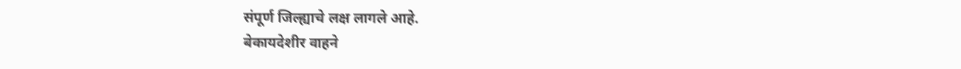संपूर्ण जिल्ह्याचे लक्ष लागले आहे.
बेकायदेशीर वाहने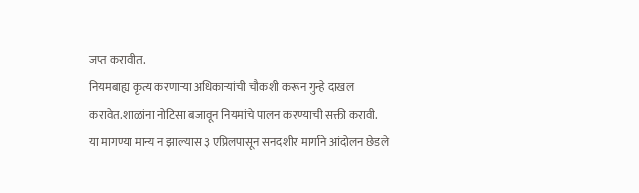जप्त करावीत.
नियमबाह्य कृत्य करणाऱ्या अधिकाऱ्यांची चौकशी करून गुन्हे दाखल करावेत.शाळांना नोटिसा बजावून नियमांचे पालन करण्याची सक्ती करावी.
या मागण्या मान्य न झाल्यास ३ एप्रिलपासून सनदशीर मार्गाने आंदोलन छेडले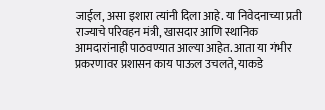जाईल, असा इशारा त्यांनी दिला आहे. या निवेदनाच्या प्रती राज्याचे परिवहन मंत्री, खासदार आणि स्थानिक आमदारांनाही पाठवण्यात आल्या आहेत. आता या गंभीर प्रकरणावर प्रशासन काय पाऊल उचलते, याकडे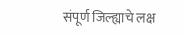संपूर्ण जिल्ह्याचे लक्ष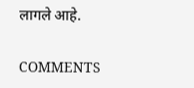लागले आहे.

COMMENTS